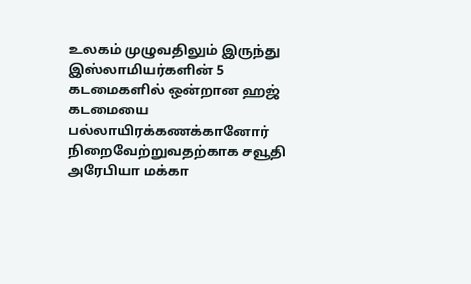உலகம் முழுவதிலும் இருந்து இஸ்லாமியர்களின் 5 கடமைகளில் ஒன்றான ஹஜ் கடமையை பல்லாயிரக்கணக்கானோர் நிறைவேற்றுவதற்காக சவூதி அரேபியா மக்கா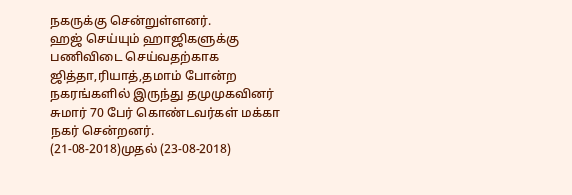நகருக்கு சென்றுள்ளனர்.
ஹஜ் செய்யும் ஹாஜிகளுக்கு பணிவிடை செய்வதற்காக ஜித்தா,ரியாத்,தமாம் போன்ற நகரங்களில் இருந்து தமுமுகவினர் சுமார் 70 பேர் கொண்டவர்கள் மக்கா நகர் சென்றனர்.
(21-08-2018)முதல் (23-08-2018)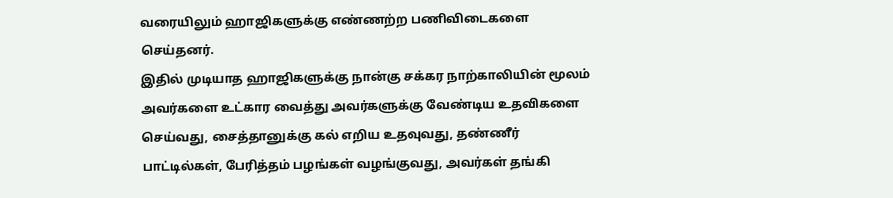வரையிலும் ஹாஜிகளுக்கு எண்ணற்ற பணிவிடைகளை செய்தனர்.
இதில் முடியாத ஹாஜிகளுக்கு நான்கு சக்கர நாற்காலியின் மூலம் அவர்களை உட்கார வைத்து அவர்களுக்கு வேண்டிய உதவிகளை செய்வது, சைத்தானுக்கு கல் எறிய உதவுவது, தண்ணீர் பாட்டில்கள், பேரித்தம் பழங்கள் வழங்குவது, அவர்கள் தங்கி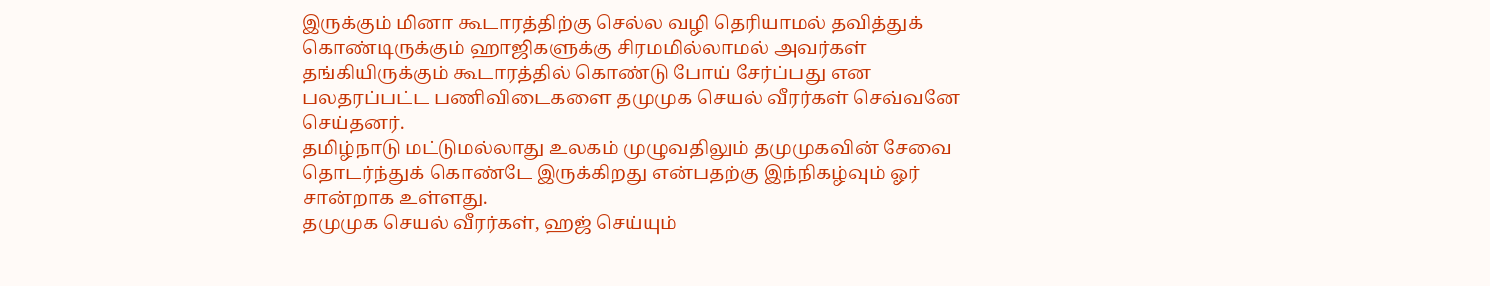இருக்கும் மினா கூடாரத்திற்கு செல்ல வழி தெரியாமல் தவித்துக் கொண்டிருக்கும் ஹாஜிகளுக்கு சிரமமில்லாமல் அவர்கள் தங்கியிருக்கும் கூடாரத்தில் கொண்டு போய் சேர்ப்பது என பலதரப்பட்ட பணிவிடைகளை தமுமுக செயல் வீரர்கள் செவ்வனே செய்தனர்.
தமிழ்நாடு மட்டுமல்லாது உலகம் முழுவதிலும் தமுமுகவின் சேவை தொடர்ந்துக் கொண்டே இருக்கிறது என்பதற்கு இந்நிகழ்வும் ஓர் சான்றாக உள்ளது.
தமுமுக செயல் வீரர்கள், ஹஜ் செய்யும்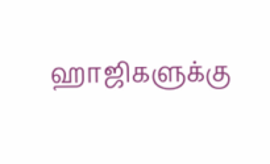ஹாஜிகளுக்கு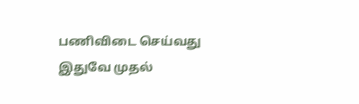பணிவிடை செய்வது இதுவே முதல்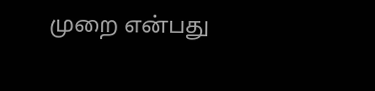முறை என்பது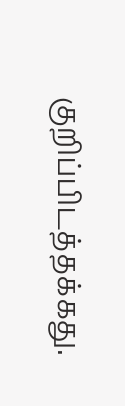குறிப்பிடத்தக்கது.